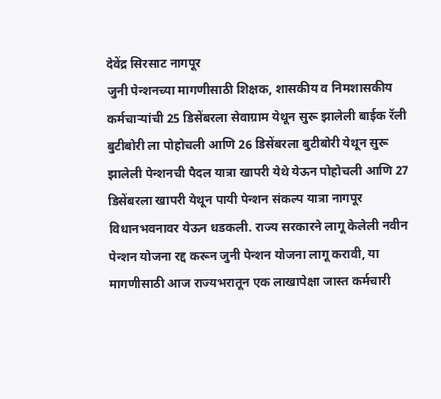देवेंद्र सिरसाट नागपूर
जुनी पेन्शनच्या मागणीसाठी शिक्षक, शासकीय व निमशासकीय कर्मचाऱ्यांची 25 डिसेंबरला सेवाग्राम येथून सुरू झालेली बाईक रॅली बुटीबोरी ला पोहोचली आणि 26 डिसेंबरला बुटीबोरी येथून सुरू झालेली पेन्शनची पैदल यात्रा खापरी येथे येऊन पोहोचली आणि 27 डिसेंबरला खापरी येथून पायी पेन्शन संकल्प यात्रा नागपूर विधानभवनावर येऊन धडकली. राज्य सरकारने लागू केलेली नवीन पेन्शन योजना रद्द करून जुनी पेन्शन योजना लागू करावी, या मागणीसाठी आज राज्यभरातून एक लाखापेक्षा जास्त कर्मचारी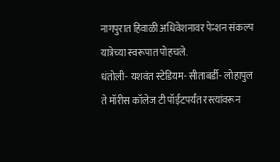नागपुरात हिवाळी अधिवेशनावर पेन्शन संकल्प यात्रेच्या स्वरूपात पोहचले.
धंतोली- यशवंत स्टेडियम- सीताबर्डी- लोहापुल ते मॉरीस कॉलेज टी पॉईंटपर्यंत रस्त्यांवरून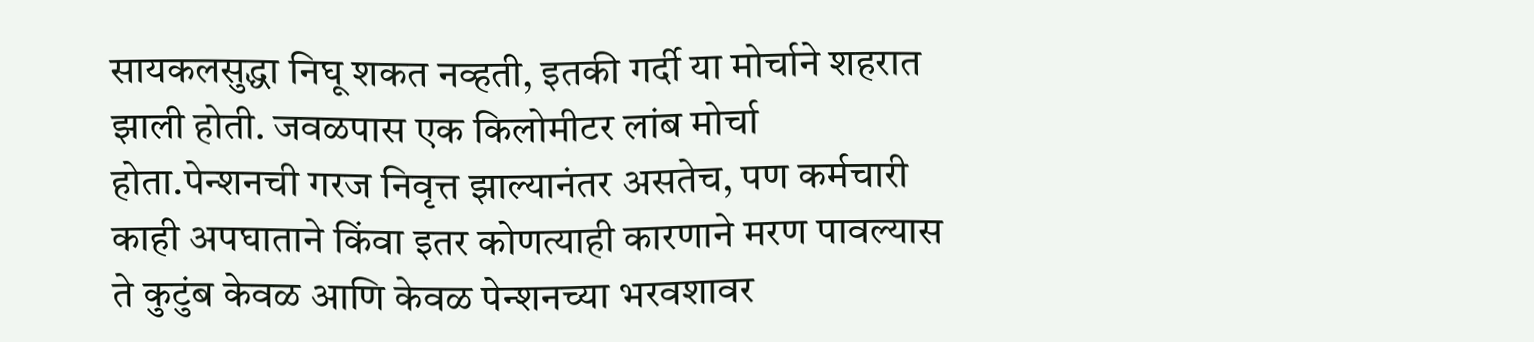सायकलसुद्धा निघू शकत नव्हती, इतकी गर्दी या मोर्चाने शहरात झाली होती. जवळपास एक किलोमीटर लांब मोर्चा होता.पेन्शनची गरज निवृत्त झाल्यानंतर असतेच, पण कर्मचारी काही अपघाताने किंवा इतर कोणत्याही कारणाने मरण पावल्यास ते कुटुंब केवळ आणि केवळ पेन्शनच्या भरवशावर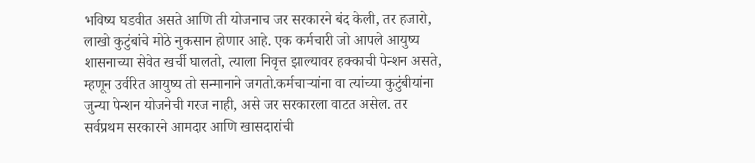भविष्य घडवीत असते आणि ती योजनाच जर सरकारने बंद केली, तर हजारो, लाखो कुटुंबांचे मोठे नुकसान होणार आहे. एक कर्मचारी जो आपले आयुष्य शासनाच्या सेवेत खर्ची घालतो, त्याला निवृत्त झाल्यावर हक्काची पेन्शन असते, म्हणून उर्वरित आयुष्य तो सन्मानाने जगतो.कर्मचाऱ्यांना वा त्यांच्या कुटुंबीयांना जुन्या पेन्शन योजनेची गरज नाही, असे जर सरकारला वाटत असेल. तर सर्वप्रथम सरकारने आमदार आणि खासदारांची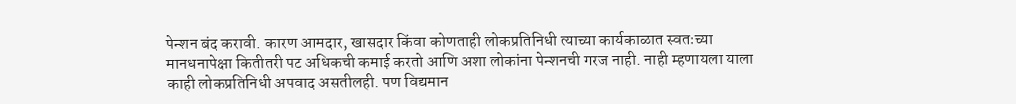पेन्शन बंद करावी. कारण आमदार, खासदार किंवा कोणताही लोकप्रतिनिधी त्याच्या कार्यकाळात स्वतःच्या मानधनापेक्षा कितीतरी पट अधिकची कमाई करतो आणि अशा लोकांना पेन्शनची गरज नाही. नाही म्हणायला याला काही लोकप्रतिनिधी अपवाद असतीलही. पण विद्यमान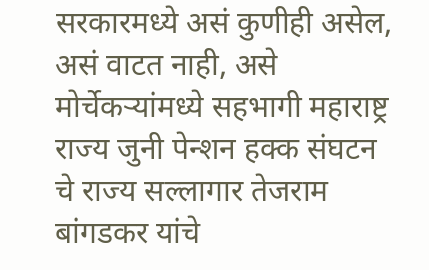सरकारमध्ये असं कुणीही असेल, असं वाटत नाही, असे मोर्चेकऱ्यांमध्ये सहभागी महाराष्ट्र राज्य जुनी पेन्शन हक्क संघटन चे राज्य सल्लागार तेजराम बांगडकर यांचे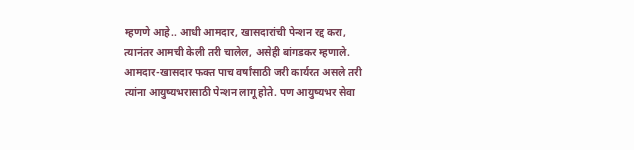म्हणणे आहे.. आधी आमदार, खासदारांची पेन्शन रद्द करा, त्यानंतर आमची केली तरी चालेल, असेही बांगडकर म्हणाले.
आमदार-खासदार फक्त पाच वर्षांसाठी जरी कार्यरत असले तरी त्यांना आयुष्यभरासाठी पेन्शन लागू होते. पण आयुष्यभर सेवा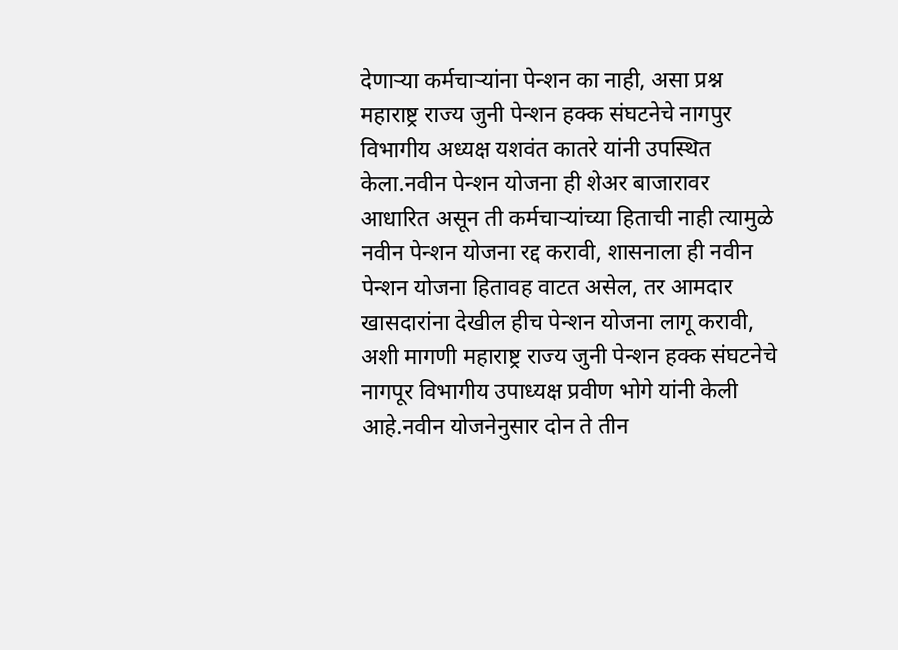देणाऱ्या कर्मचाऱ्यांना पेन्शन का नाही, असा प्रश्न महाराष्ट्र राज्य जुनी पेन्शन हक्क संघटनेचे नागपुर विभागीय अध्यक्ष यशवंत कातरे यांनी उपस्थित केला.नवीन पेन्शन योजना ही शेअर बाजारावर आधारित असून ती कर्मचाऱ्यांच्या हिताची नाही त्यामुळे नवीन पेन्शन योजना रद्द करावी, शासनाला ही नवीन पेन्शन योजना हितावह वाटत असेल, तर आमदार खासदारांना देखील हीच पेन्शन योजना लागू करावी, अशी मागणी महाराष्ट्र राज्य जुनी पेन्शन हक्क संघटनेचे नागपूर विभागीय उपाध्यक्ष प्रवीण भोगे यांनी केली आहे.नवीन योजनेनुसार दोन ते तीन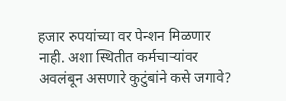हजार रुपयांच्या वर पेन्शन मिळणार नाही. अशा स्थितीत कर्मचाऱ्यांवर अवलंबून असणारे कुटुंबांने कसे जगावे?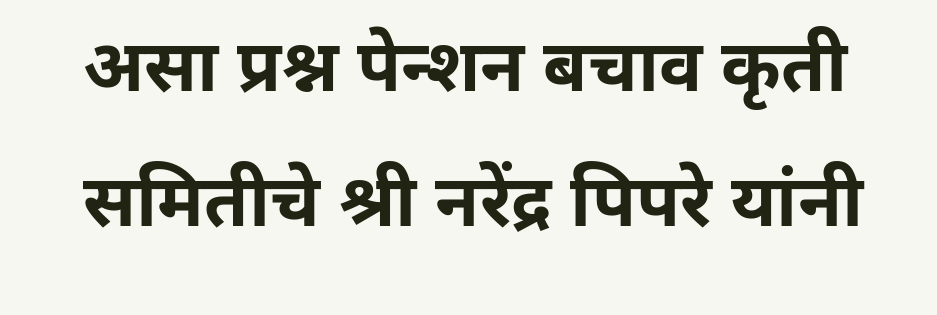असा प्रश्न पेन्शन बचाव कृती समितीचे श्री नरेंद्र पिपरे यांनी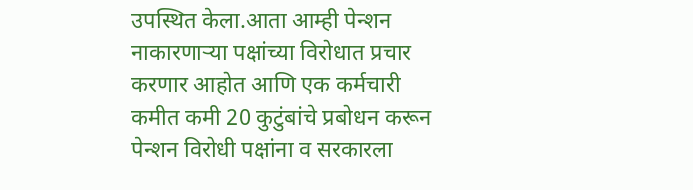उपस्थित केला.आता आम्ही पेन्शन नाकारणाऱ्या पक्षांच्या विरोधात प्रचार करणार आहोत आणि एक कर्मचारी कमीत कमी 20 कुटुंबांचे प्रबोधन करून पेन्शन विरोधी पक्षांना व सरकारला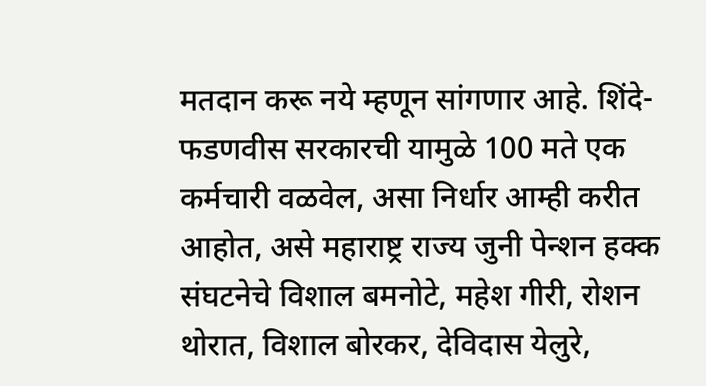मतदान करू नये म्हणून सांगणार आहे. शिंदे-फडणवीस सरकारची यामुळे 100 मते एक कर्मचारी वळवेल, असा निर्धार आम्ही करीत आहोत, असे महाराष्ट्र राज्य जुनी पेन्शन हक्क संघटनेचे विशाल बमनोटे, महेश गीरी, रोशन थोरात, विशाल बोरकर, देविदास येलुरे,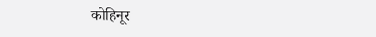कोहिनूर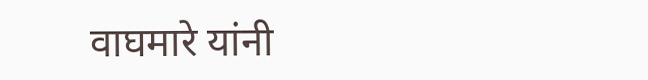वाघमारे यांनी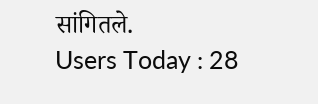सांगितले.
Users Today : 28